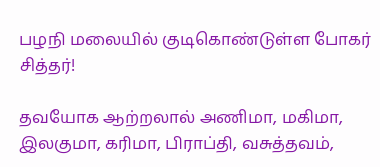பழநி மலையில் குடிகொண்டுள்ள போகர் சித்தர்!

தவயோக ஆற்றலால் அணிமா, மகிமா, இலகுமா, கரிமா, பிராப்தி, வசுத்தவம்,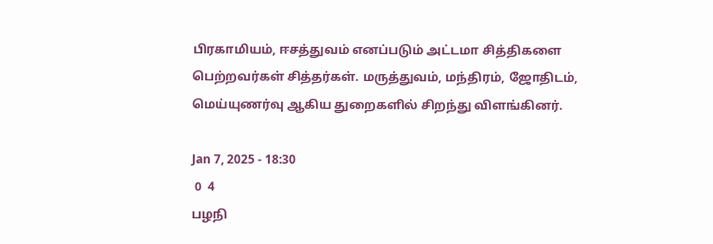பிரகாமியம், ஈசத்துவம் எனப்படும் அட்டமா சித்திகளை பெற்றவர்கள் சித்தர்கள். மருத்துவம், மந்திரம், ஜோதிடம், மெய்யுணர்வு ஆகிய துறைகளில் சிறந்து விளங்கினர்.

Jan 7, 2025 - 18:30
 0  4
பழநி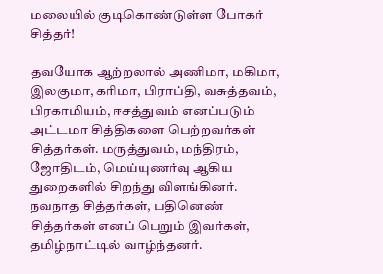மலையில் குடிகொண்டுள்ள போகர் சித்தர்!

தவயோக ஆற்றலால் அணிமா, மகிமா, இலகுமா, கரிமா, பிராப்தி, வசுத்தவம், பிரகாமியம், ஈசத்துவம் எனப்படும் அட்டமா சித்திகளை பெற்றவர்கள் சித்தர்கள். மருத்துவம், மந்திரம், ஜோதிடம், மெய்யுணர்வு ஆகிய துறைகளில் சிறந்து விளங்கினர். நவநாத சித்தர்கள், பதினெண் சித்தர்கள் எனப் பெறும் இவர்கள், தமிழ்நாட்டில் வாழ்ந்தனர்.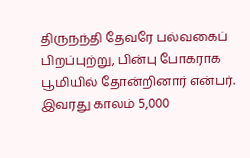திருநந்தி தேவரே பல்வகைப் பிறப்புற்று, பின்பு போகராக பூமியில் தோன்றினார் என்பர். இவரது காலம் 5,000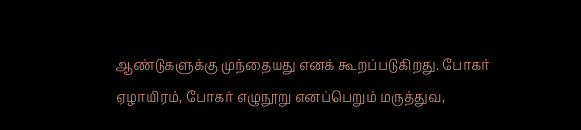ஆண்டுகளுக்கு முந்தையது எனக் கூறப்படுகிறது. போகர் ஏழாயிரம், போகர் எழுநூறு எனப்பெறும் மருத்துவ,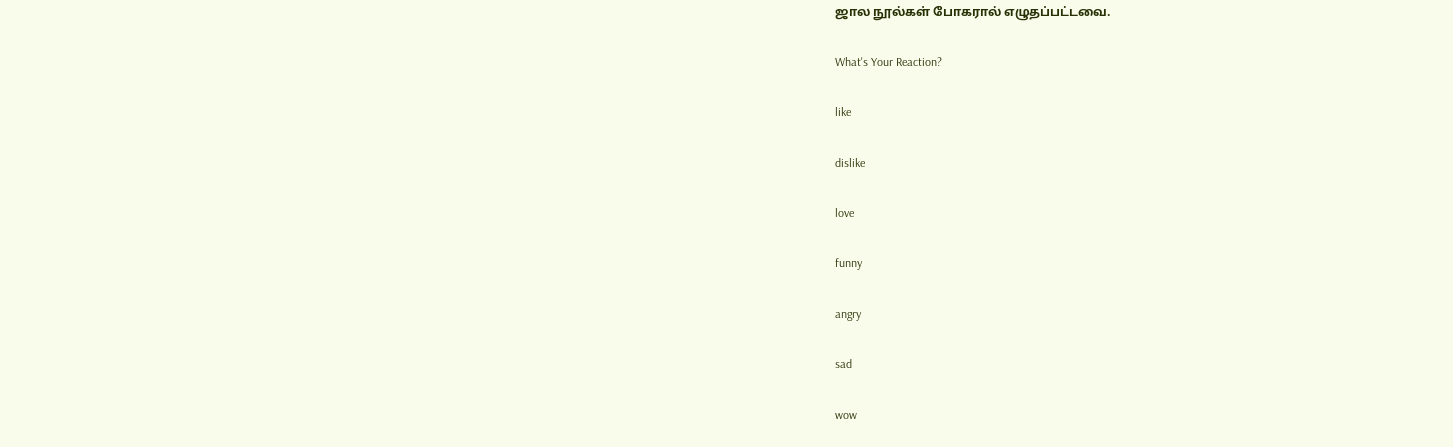ஜால நூல்கள் போகரால் எழுதப்பட்டவை.

What's Your Reaction?

like

dislike

love

funny

angry

sad

wow